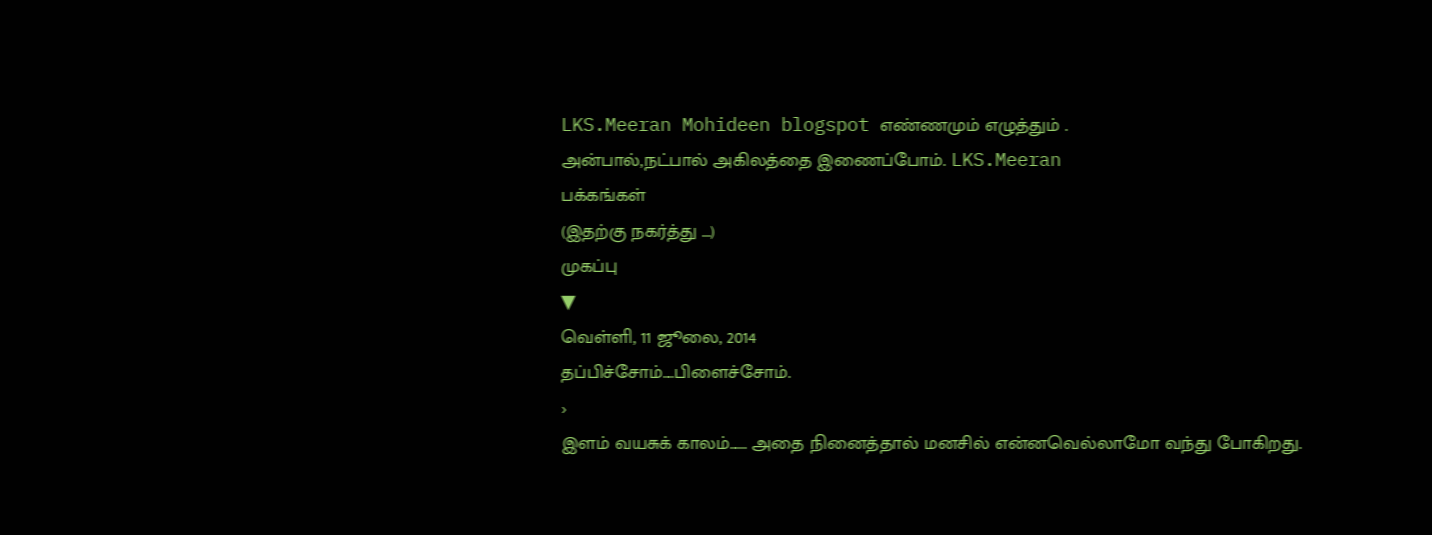LKS.Meeran Mohideen blogspot எண்ணமும் எழுத்தும் .
அன்பால்,நட்பால் அகிலத்தை இணைப்போம். LKS.Meeran
பக்கங்கள்
(இதற்கு நகர்த்து ...)
முகப்பு
▼
வெள்ளி, 11 ஜூலை, 2014
தப்பிச்சோம்....பிளைச்சோம்.
›
இளம் வயசுக் காலம்...... அதை நினைத்தால் மனசில் என்னவெல்லாமோ வந்து போகிறது.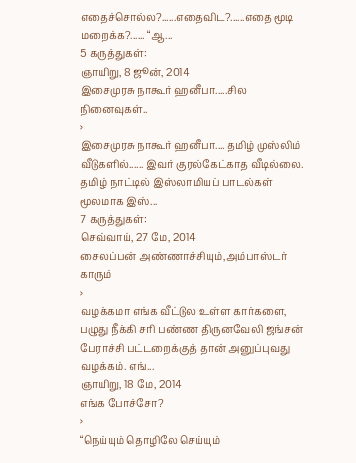எதைச்சொல்ல?......எதைவிட?......எதை மூடி மறைக்க?...... “ஆ...
5 கருத்துகள்:
ஞாயிறு, 8 ஜூன், 2014
இசைமுரசு நாகூர் ஹனீபா.....சில நினைவுகள்..
›
இசைமுரசு நாகூர் ஹனீபா.... தமிழ் முஸ்லிம் வீடுகளில்...... இவர் குரல்கேட்காத வீடில்லை. தமிழ் நாட்டில் இஸ்லாமியப் பாடல்கள் மூலமாக இஸ்...
7 கருத்துகள்:
செவ்வாய், 27 மே, 2014
சைலப்பன் அண்ணாச்சியும்,அம்பாஸ்டர் காரும்
›
வழக்கமா எங்க வீட்டுல உள்ள கார்களை, பழுது நீக்கி சரி பண்ண திருனவேலி ஜங்சன் பேராச்சி பட்டறைக்குத் தான் அனுப்புவது வழக்கம். எங்...
ஞாயிறு, 18 மே, 2014
எங்க போச்சோ?
›
“நெய்யும் தொழிலே செய்யும்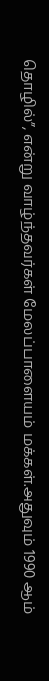தொழில்”, என்று வாழ்ந்தவர்கள் மேலப்பாளையம் மக்கள்.அதுவும் 1990 ஆம்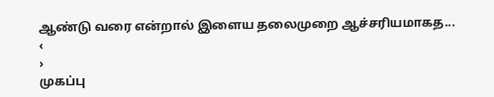ஆண்டு வரை என்றால் இளைய தலைமுறை ஆச்சரியமாகத...
‹
›
முகப்பு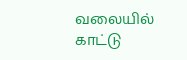வலையில் காட்டு